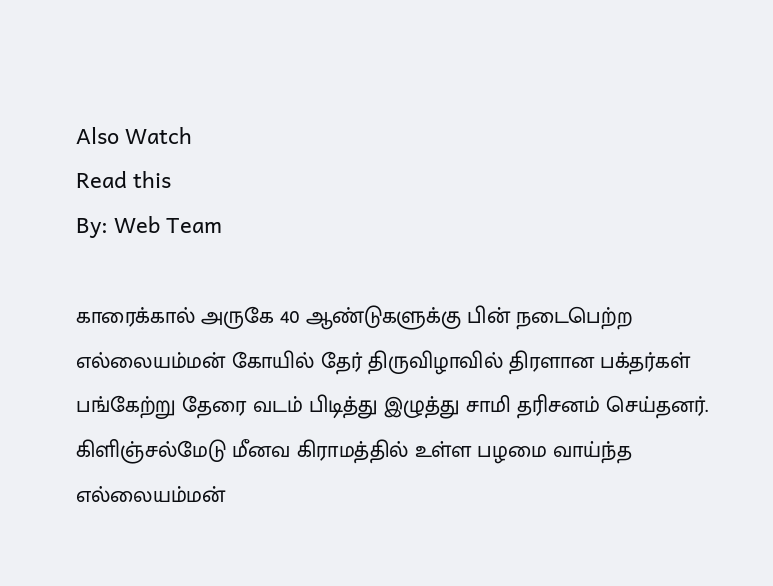Also Watch
Read this
By: Web Team

காரைக்கால் அருகே 40 ஆண்டுகளுக்கு பின் நடைபெற்ற எல்லையம்மன் கோயில் தேர் திருவிழாவில் திரளான பக்தர்கள் பங்கேற்று தேரை வடம் பிடித்து இழுத்து சாமி தரிசனம் செய்தனர். கிளிஞ்சல்மேடு மீனவ கிராமத்தில் உள்ள பழமை வாய்ந்த எல்லையம்மன்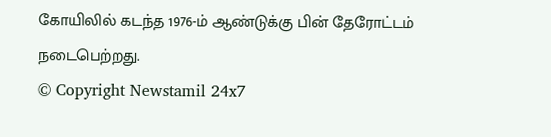கோயிலில் கடந்த 1976-ம் ஆண்டுக்கு பின் தேரோட்டம் நடைபெற்றது.
© Copyright Newstamil 24x7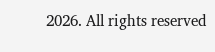2026. All rights reserved